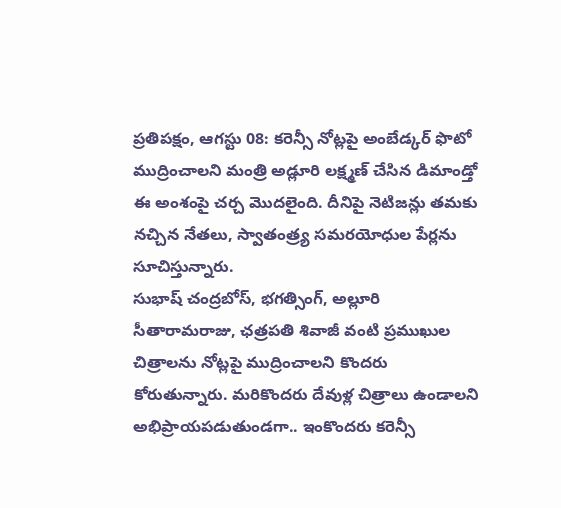ప్రతిపక్షం, ఆగస్టు 08: కరెన్సీ నోట్లపై అంబేడ్కర్ ఫొటో ముద్రించాలని మంత్రి అడ్లూరి లక్ష్మణ్ చేసిన డిమాండ్తో ఈ అంశంపై చర్చ మొదలైంది. దీనిపై నెటిజన్లు తమకు నచ్చిన నేతలు, స్వాతంత్ర్య సమరయోధుల పేర్లను సూచిస్తున్నారు.
సుభాష్ చంద్రబోస్, భగత్సింగ్, అల్లూరి సీతారామరాజు, ఛత్రపతి శివాజీ వంటి ప్రముఖుల చిత్రాలను నోట్లపై ముద్రించాలని కొందరు కోరుతున్నారు. మరికొందరు దేవుళ్ల చిత్రాలు ఉండాలని అభిప్రాయపడుతుండగా.. ఇంకొందరు కరెన్సీ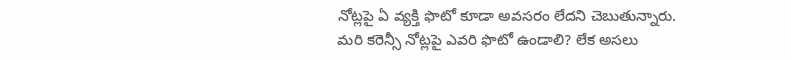నోట్లపై ఏ వ్యక్తి ఫొటో కూడా అవసరం లేదని చెబుతున్నారు.
మరి కరెన్సీ నోట్లపై ఎవరి ఫొటో ఉండాలి? లేక అసలు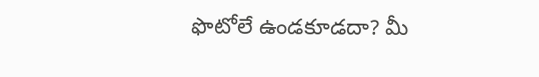ఫొటోలే ఉండకూడదా? మీ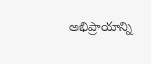అభిప్రాయాన్ని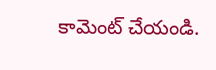కామెంట్ చేయండి.